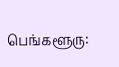பெங்களூரு: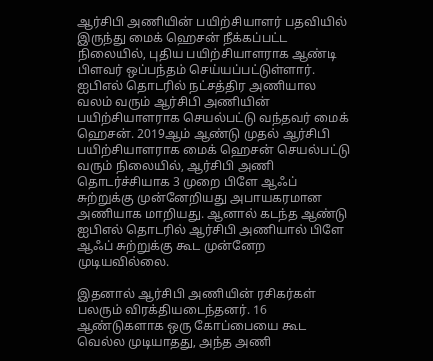ஆர்சிபி அணியின் பயிற்சியாளர் பதவியில் இருந்து மைக் ஹெசன் நீக்கப்பட்ட நிலையில், புதிய பயிற்சியாளராக ஆண்டி பிளவர் ஒப்பந்தம் செய்யப்பட்டுள்ளார்.
ஐபிஎல் தொடரில் நட்சத்திர அணியால வலம் வரும் ஆர்சிபி அணியின் பயிற்சியாளராக செயல்பட்டு வந்தவர் மைக் ஹெசன். 2019ஆம் ஆண்டு முதல் ஆர்சிபி பயிற்சியாளராக மைக் ஹெசன் செயல்பட்டு வரும் நிலையில், ஆர்சிபி அணி தொடர்ச்சியாக 3 முறை பிளே ஆஃப் சுற்றுக்கு முன்னேறியது அபாயகரமான அணியாக மாறியது. ஆனால் கடந்த ஆண்டு ஐபிஎல் தொடரில் ஆர்சிபி அணியால் பிளே ஆஃப் சுற்றுக்கு கூட முன்னேற முடியவில்லை.

இதனால் ஆர்சிபி அணியின் ரசிகர்கள் பலரும் விரக்தியடைந்தனர். 16 ஆண்டுகளாக ஒரு கோப்பையை கூட வெல்ல முடியாதது, அந்த அணி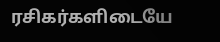ரசிகர்களிடையே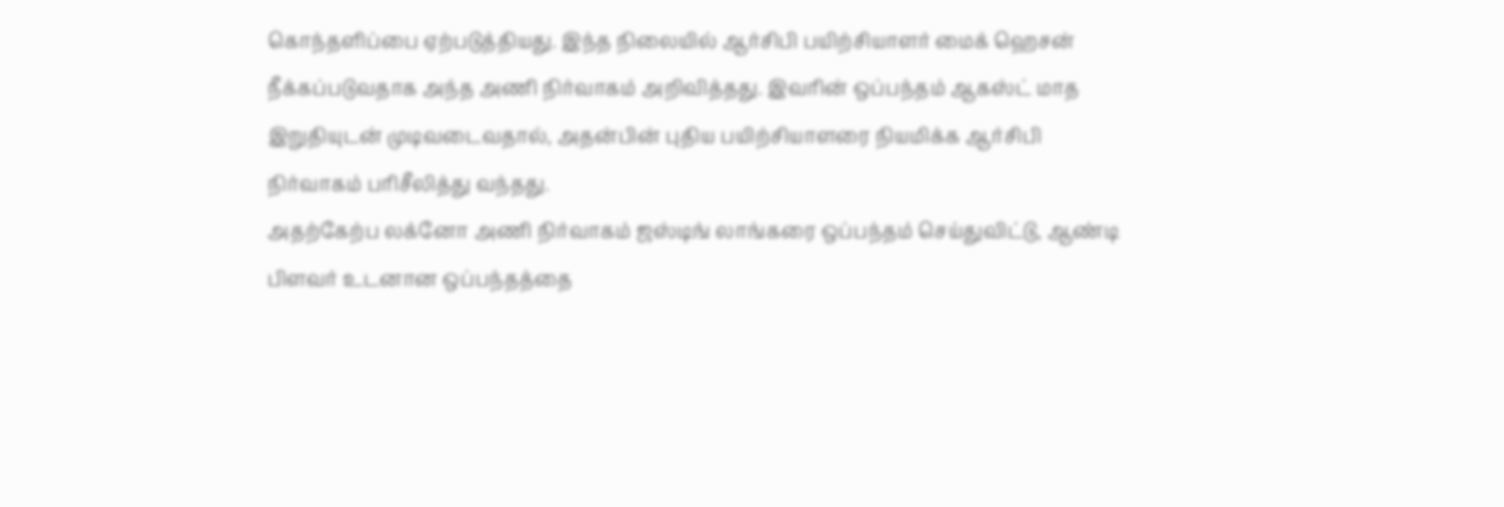கொந்தளிப்பை ஏற்படுத்தியது. இந்த நிலையில் ஆர்சிபி பயிற்சியாளர் மைக் ஹெசன் நீக்கப்படுவதாக அந்த அணி நிர்வாகம் அறிவித்தது. இவரின் ஒப்பந்தம் ஆகஸ்ட் மாத இறுதியுடன் முடிவடைவதால், அதன்பின் புதிய பயிற்சியாளரை நியமிக்க ஆர்சிபி நிர்வாகம் பரிசீலித்து வந்தது.
அதற்கேற்ப லக்னோ அணி நிர்வாகம் ஜஸ்டிங் லாங்கரை ஒப்பந்தம் செய்துவிட்டு, ஆண்டி பிளவர் உடனான ஒப்பந்தத்தை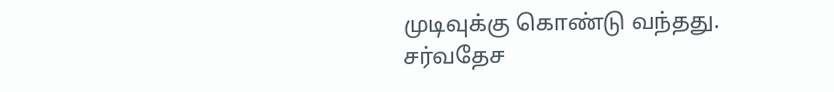முடிவுக்கு கொண்டு வந்தது. சர்வதேச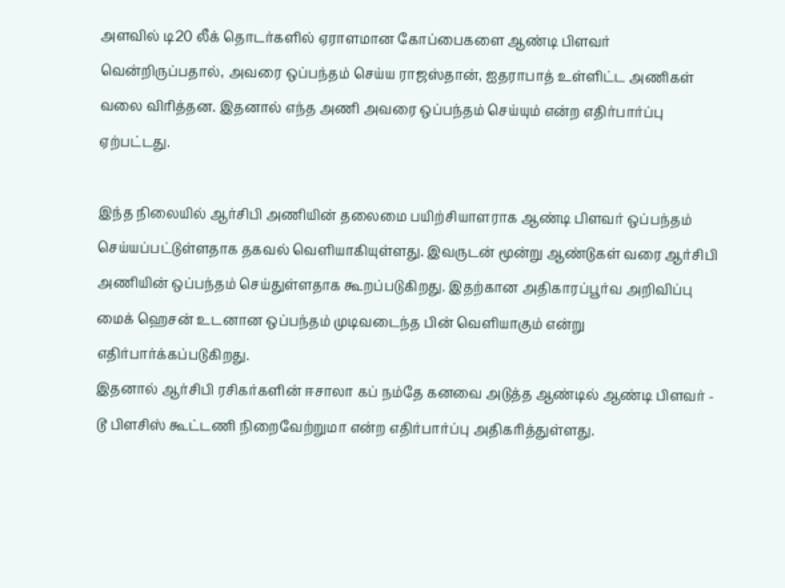அளவில் டி20 லீக் தொடர்களில் ஏராளமான கோப்பைகளை ஆண்டி பிளவர் வென்றிருப்பதால், அவரை ஒப்பந்தம் செய்ய ராஜஸ்தான், ஐதராபாத் உள்ளிட்ட அணிகள் வலை விரித்தன. இதனால் எந்த அணி அவரை ஒப்பந்தம் செய்யும் என்ற எதிர்பார்ப்பு ஏற்பட்டது.

இந்த நிலையில் ஆர்சிபி அணியின் தலைமை பயிற்சியாளராக ஆண்டி பிளவர் ஒப்பந்தம் செய்யப்பட்டுள்ளதாக தகவல் வெளியாகியுள்ளது. இவருடன் மூன்று ஆண்டுகள் வரை ஆர்சிபி அணியின் ஒப்பந்தம் செய்துள்ளதாக கூறப்படுகிறது. இதற்கான அதிகாரப்பூர்வ அறிவிப்பு மைக் ஹெசன் உடனான ஒப்பந்தம் முடிவடைந்த பின் வெளியாகும் என்று எதிர்பார்க்கப்படுகிறது.
இதனால் ஆர்சிபி ரசிகர்களின் ஈசாலா கப் நம்தே கனவை அடுத்த ஆண்டில் ஆண்டி பிளவர் - டூ பிளசிஸ் கூட்டணி நிறைவேற்றுமா என்ற எதிர்பார்ப்பு அதிகரித்துள்ளது.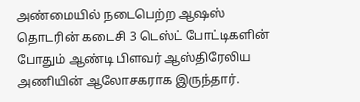அண்மையில் நடைபெற்ற ஆஷஸ் தொடரின் கடைசி 3 டெஸ்ட் போட்டிகளின் போதும் ஆண்டி பிளவர் ஆஸ்திரேலிய அணியின் ஆலோசகராக இருந்தார்.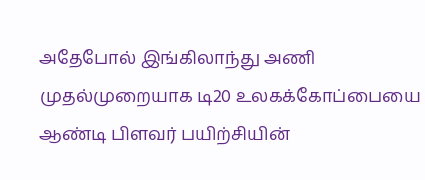அதேபோல் இங்கிலாந்து அணி முதல்முறையாக டி20 உலகக்கோப்பையை ஆண்டி பிளவர் பயிற்சியின்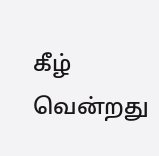கீழ் வென்றது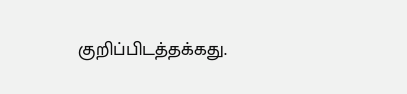குறிப்பிடத்தக்கது.